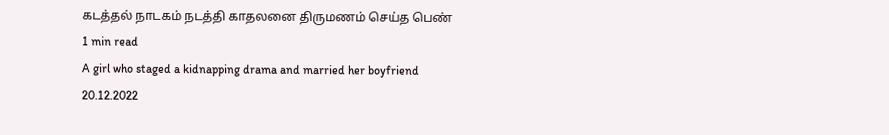கடத்தல் நாடகம் நடத்தி காதலனை திருமணம் செய்த பெண்
1 min read
A girl who staged a kidnapping drama and married her boyfriend
20.12.2022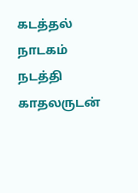கடத்தல் நாடகம் நடத்தி காதலருடன்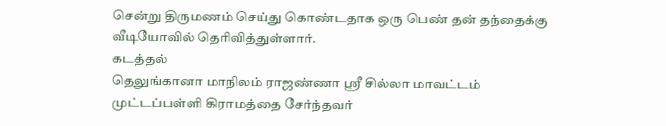சென்று திருமணம் செய்து கொண்டதாக ஒரு பெண் தன் தந்தைக்கு வீடியோவில் தெரிவித்துள்ளார்.
கடத்தல்
தெலுங்கானா மாநிலம் ராஜண்ணா ஸ்ரீ சில்லா மாவட்டம் முட்டப்பள்ளி கிராமத்தை சேர்ந்தவர்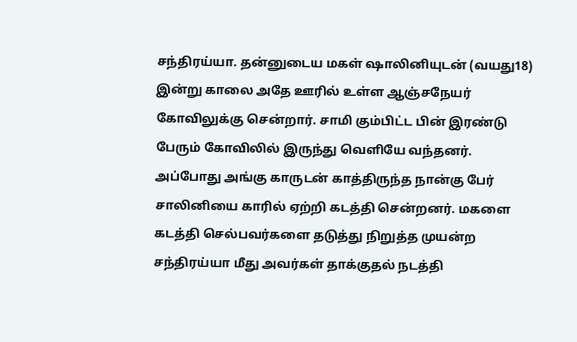சந்திரய்யா. தன்னுடைய மகள் ஷாலினியுடன் (வயது18) இன்று காலை அதே ஊரில் உள்ள ஆஞ்சநேயர் கோவிலுக்கு சென்றார். சாமி கும்பிட்ட பின் இரண்டு பேரும் கோவிலில் இருந்து வெளியே வந்தனர்.
அப்போது அங்கு காருடன் காத்திருந்த நான்கு பேர் சாலினியை காரில் ஏற்றி கடத்தி சென்றனர். மகளை கடத்தி செல்பவர்களை தடுத்து நிறுத்த முயன்ற சந்திரய்யா மீது அவர்கள் தாக்குதல் நடத்தி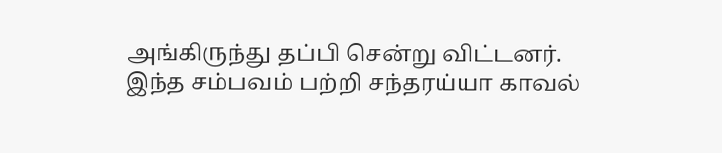அங்கிருந்து தப்பி சென்று விட்டனர்.
இந்த சம்பவம் பற்றி சந்தரய்யா காவல்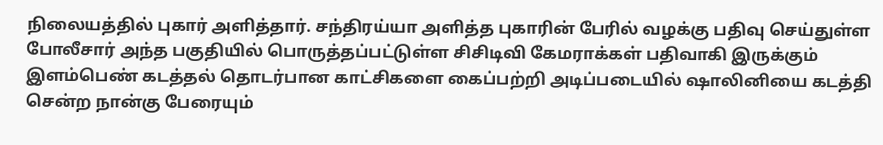நிலையத்தில் புகார் அளித்தார். சந்திரய்யா அளித்த புகாரின் பேரில் வழக்கு பதிவு செய்துள்ள போலீசார் அந்த பகுதியில் பொருத்தப்பட்டுள்ள சிசிடிவி கேமராக்கள் பதிவாகி இருக்கும் இளம்பெண் கடத்தல் தொடர்பான காட்சிகளை கைப்பற்றி அடிப்படையில் ஷாலினியை கடத்தி சென்ற நான்கு பேரையும்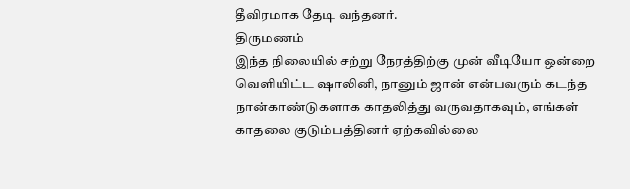தீவிரமாக தேடி வந்தனர்.
திருமணம்
இந்த நிலையில் சற்று நேரத்திற்கு முன் வீடியோ ஒன்றை வெளியிட்ட ஷாலினி, நானும் ஜான் என்பவரும் கடந்த நான்காண்டுகளாக காதலித்து வருவதாகவும், எங்கள் காதலை குடும்பத்தினர் ஏற்கவில்லை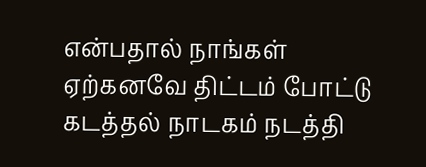என்பதால் நாங்கள் ஏற்கனவே திட்டம் போட்டு கடத்தல் நாடகம் நடத்தி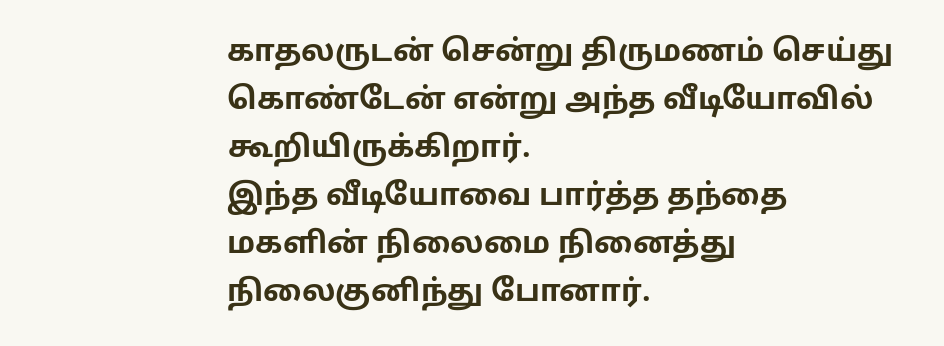காதலருடன் சென்று திருமணம் செய்து கொண்டேன் என்று அந்த வீடியோவில் கூறியிருக்கிறார்.
இந்த வீடியோவை பார்த்த தந்தை மகளின் நிலைமை நினைத்து நிலைகுனிந்து போனார்.